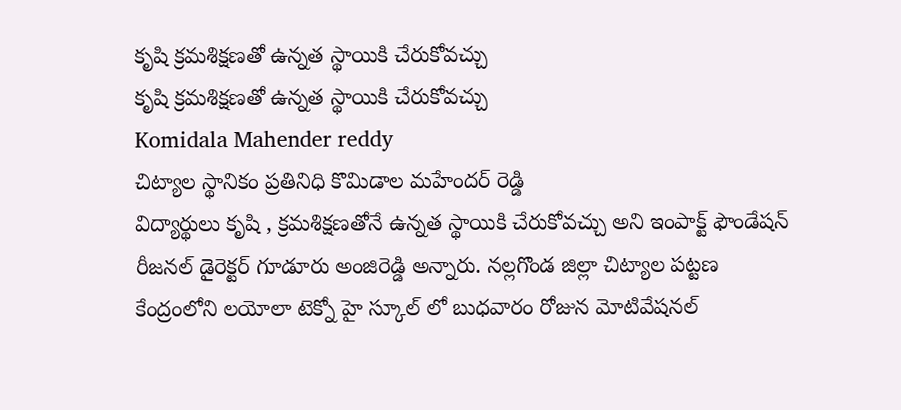కృషి క్రమశిక్షణతో ఉన్నత స్థాయికి చేరుకోవచ్చు
కృషి క్రమశిక్షణతో ఉన్నత స్థాయికి చేరుకోవచ్చు
Komidala Mahender reddy
చిట్యాల స్థానికం ప్రతినిధి కొమిడాల మహేందర్ రెడ్డి
విద్యార్థులు కృషి , క్రమశిక్షణతోనే ఉన్నత స్థాయికి చేరుకోవచ్చు అని ఇంపాక్ట్ ఫౌండేషన్ రీజనల్ డైరెక్టర్ గూడూరు అంజిరెడ్డి అన్నారు. నల్లగొండ జిల్లా చిట్యాల పట్టణ కేంద్రంలోని లయోలా టెక్నో హై స్కూల్ లో బుధవారం రోజున మోటివేషనల్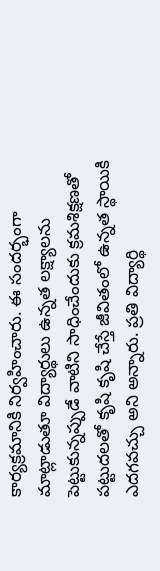కార్యక్రమానికి నిర్వహించారు. ఈ సందర్భంగా మాట్లాడుతూ విద్యార్థులు ఉన్నత లక్ష్యాలను పెట్టుకున్నప్పుడే వాటిని సాధించేందుకు క్రమశిక్షణతో పట్టుదలతో కృషి కృషి చేస్తే జీవితంలో ఉన్నత స్థాయికి ఎదగవచ్చు అని అన్నారు. ప్రతి విద్యార్థి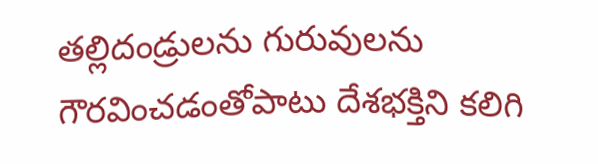తల్లిదండ్రులను గురువులను గౌరవించడంతోపాటు దేశభక్తిని కలిగి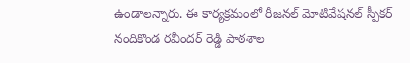ఉండాలన్నారు. ఈ కార్యక్రమంలో రీజనల్ మోటివేషనల్ స్పీకర్ నందికొండ రవీందర్ రెడ్డి పాఠశాల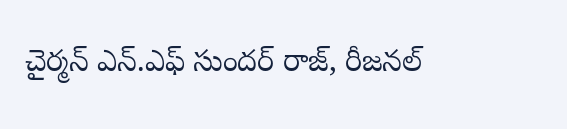చైర్మన్ ఎన్.ఎఫ్ సుందర్ రాజ్, రీజనల్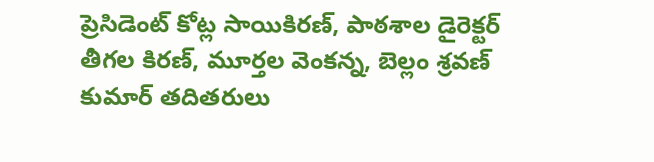ప్రెసిడెంట్ కోట్ల సాయికిరణ్, పాఠశాల డైరెక్టర్ తీగల కిరణ్, మూర్తల వెంకన్న, బెల్లం శ్రవణ్ కుమార్ తదితరులు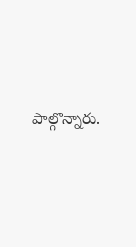పాల్గొన్నారు.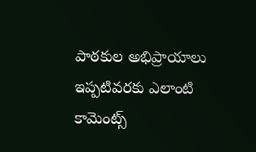పాఠకుల అభిప్రాయాలు
ఇప్పటివరకు ఎలాంటి కామెంట్స్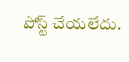పోస్ట్ చేయలేదు.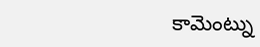కామెంట్ను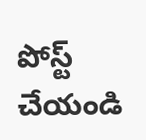పోస్ట్ చేయండి